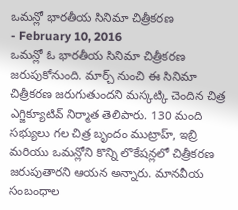ఒమన్లో భారతీయ సినిమా చిత్రీకరణ
- February 10, 2016
ఒమన్లో ఓ భారతీయ సినిమా చిత్రీకరణ జరుపుకోనుంది. మార్చ్ నుంచి ఈ సినిమా చిత్రీకరణ జరుగుతుందని మస్కట్కి చెందిన చిత్ర ఎగ్జిక్యూటివ్ నిర్మాత తెలిపారు. 130 మంది సభ్యులు గల చిత్ర బృందం ముట్రాహ్, ఇబ్రి మరియు ఒమన్లోని కొన్ని లొకేషన్లలో చిత్రీకరణ జరుపుతారని ఆయన అన్నారు. మానవీయ సంబంధాల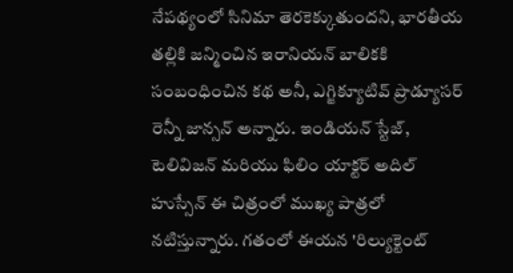నేపథ్యంలో సినిమా తెరకెక్కుతుందని, భారతీయ తల్లికి జన్మించిన ఇరానియన్ బాలికకి సంబంధించిన కథ అనీ, ఎగ్జిక్యూటివ్ ప్రొడ్యూసర్ రెన్నీ జాన్సన్ అన్నారు. ఇండియన్ స్టేజ్, టెలివిజన్ మరియు ఫిలిం యాక్టర్ అదిల్ హుస్సేన్ ఈ చిత్రంలో ముఖ్య పాత్రలో నటిస్తున్నారు. గతంలో ఈయన 'రిల్యుక్టెంట్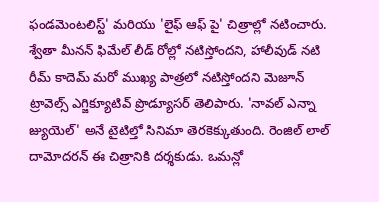ఫండమెంటలిస్ట్' మరియు 'లైఫ్ ఆఫ్ పై' చిత్రాల్లో నటించారు. శ్వేతా మీనన్ ఫిమేల్ లీడ్ రోల్లో నటిస్తోందని, హాలీవుడ్ నటి రీమ్ కాదెమ్ మరో ముఖ్య పాత్రలో నటిస్తోందని మెజూన్ ట్రావెల్స్ ఎగ్జిక్యూటివ్ ప్రొడ్యూసర్ తెలిపారు. 'నావల్ ఎన్నా జ్యుయెల్' అనే టైటిల్తో సినిమా తెరకెక్కుతుంది. రెంజిల్ లాల్ దామోదరన్ ఈ చిత్రానికి దర్శకుడు. ఒమన్లో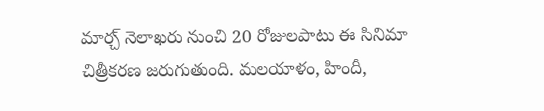మార్చ్ నెలాఖరు నుంచి 20 రోజులపాటు ఈ సినిమా చిత్రీకరణ జరుగుతుంది. మలయాళం, హిందీ,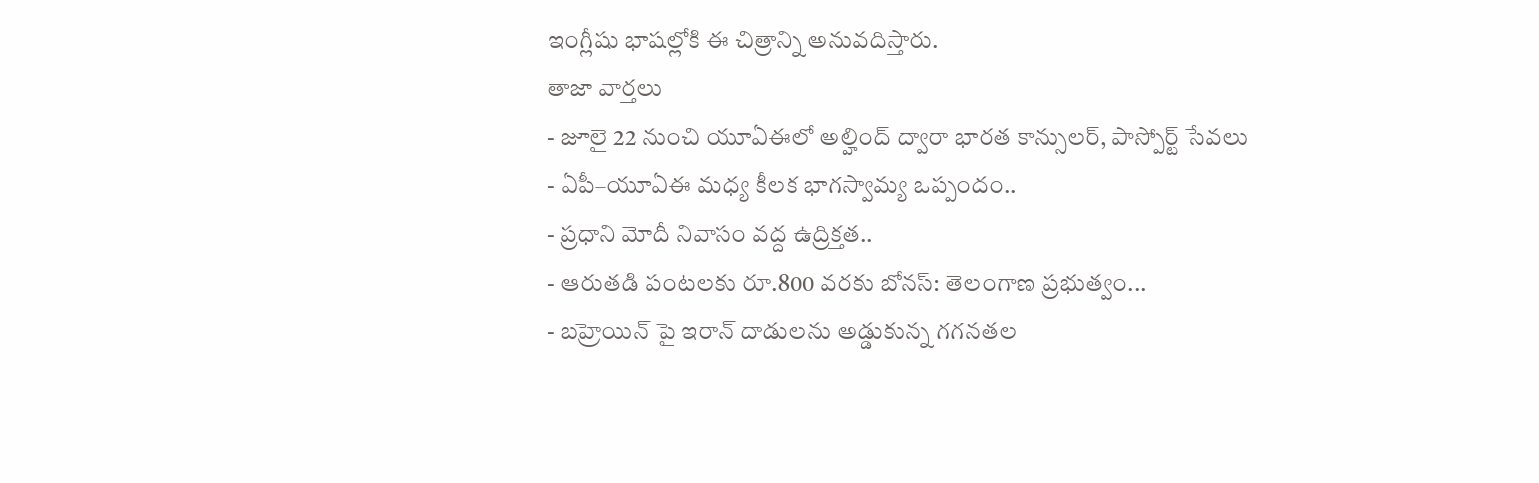ఇంగ్లీషు భాషల్లోకి ఈ చిత్రాన్ని అనువదిస్తారు.
తాజా వార్తలు
- జూలై 22 నుంచి యూఏఈలో అల్హింద్ ద్వారా భారత కాన్సులర్, పాస్పోర్ట్ సేవలు
- ఏపీ–యూఏఈ మధ్య కీలక భాగస్వామ్య ఒప్పందం..
- ప్రధాని మోదీ నివాసం వద్ద ఉద్రిక్తత..
- ఆరుతడి పంటలకు రూ.800 వరకు బోనస్: తెలంగాణ ప్రభుత్వం...
- బహ్రెయిన్ పై ఇరాన్ దాడులను అడ్డుకున్న గగనతల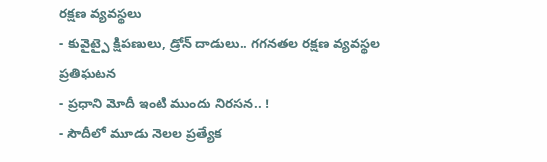రక్షణ వ్యవస్థలు
- కువైట్పై క్షిపణులు, డ్రోన్ దాడులు.. గగనతల రక్షణ వ్యవస్థల ప్రతిఘటన
- ప్రధాని మోదీ ఇంటి ముందు నిరసన.. !
- సౌదీలో మూడు నెలల ప్రత్యేక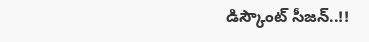డిస్కౌంట్ సీజన్..!!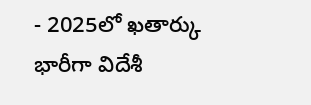- 2025లో ఖతార్కు భారీగా విదేశీ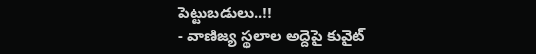పెట్టుబడులు..!!
- వాణిజ్య స్థలాల అద్దెపై కువైట్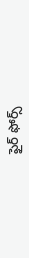ఫైర్ ఫోర్స్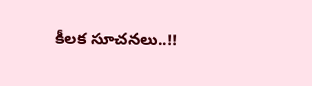కీలక సూచనలు..!!